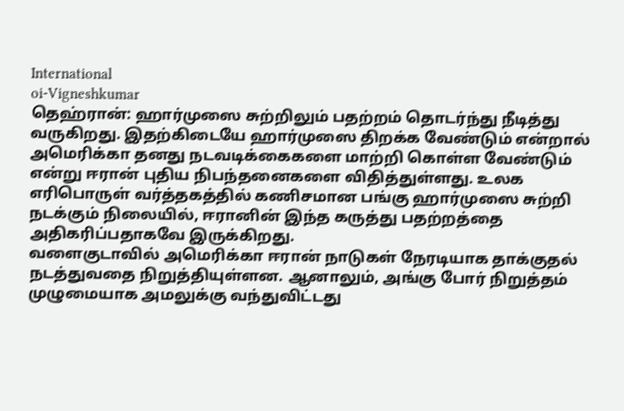International
oi-Vigneshkumar
தெஹ்ரான்: ஹார்முஸை சுற்றிலும் பதற்றம் தொடர்ந்து நீடித்து வருகிறது. இதற்கிடையே ஹார்முஸை திறக்க வேண்டும் என்றால் அமெரிக்கா தனது நடவடிக்கைகளை மாற்றி கொள்ள வேண்டும் என்று ஈரான் புதிய நிபந்தனைகளை விதித்துள்ளது. உலக எரிபொருள் வர்த்தகத்தில் கணிசமான பங்கு ஹார்முஸை சுற்றி நடக்கும் நிலையில், ஈரானின் இந்த கருத்து பதற்றத்தை அதிகரிப்பதாகவே இருக்கிறது.
வளைகுடாவில் அமெரிக்கா ஈரான் நாடுகள் நேரடியாக தாக்குதல் நடத்துவதை நிறுத்தியுள்ளன. ஆனாலும், அங்கு போர் நிறுத்தம் முழுமையாக அமலுக்கு வந்துவிட்டது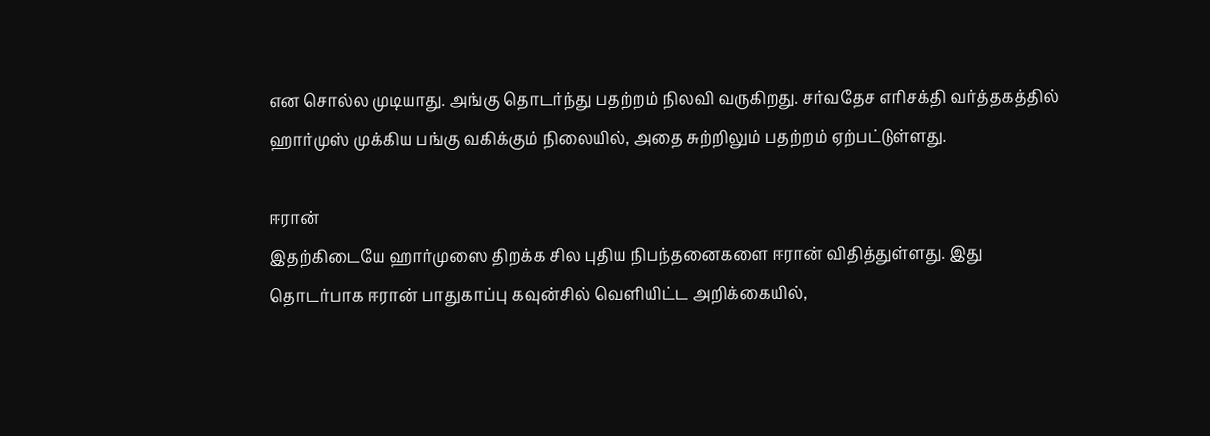என சொல்ல முடியாது. அங்கு தொடர்ந்து பதற்றம் நிலவி வருகிறது. சர்வதேச எரிசக்தி வர்த்தகத்தில் ஹார்முஸ் முக்கிய பங்கு வகிக்கும் நிலையில், அதை சுற்றிலும் பதற்றம் ஏற்பட்டுள்ளது.

ஈரான்
இதற்கிடையே ஹார்முஸை திறக்க சில புதிய நிபந்தனைகளை ஈரான் விதித்துள்ளது. இது தொடர்பாக ஈரான் பாதுகாப்பு கவுன்சில் வெளியிட்ட அறிக்கையில்,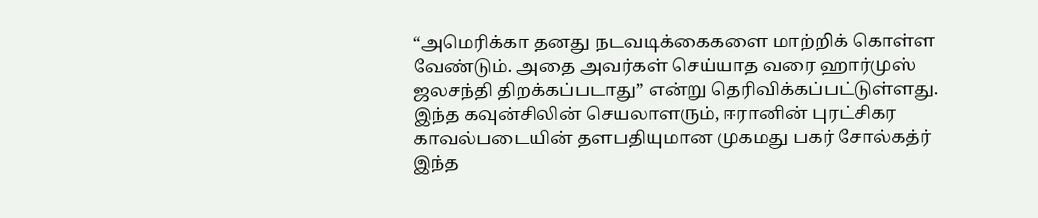“அமெரிக்கா தனது நடவடிக்கைகளை மாற்றிக் கொள்ள வேண்டும். அதை அவர்கள் செய்யாத வரை ஹார்முஸ் ஜலசந்தி திறக்கப்படாது” என்று தெரிவிக்கப்பட்டுள்ளது. இந்த கவுன்சிலின் செயலாளரும், ஈரானின் புரட்சிகர காவல்படையின் தளபதியுமான முகமது பகர் சோல்கத்ர் இந்த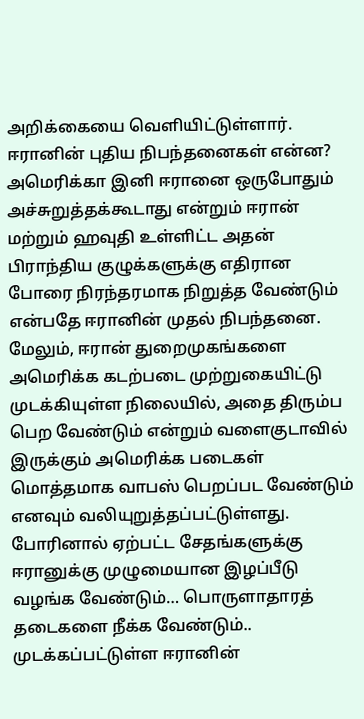அறிக்கையை வெளியிட்டுள்ளார்.
ஈரானின் புதிய நிபந்தனைகள் என்ன?
அமெரிக்கா இனி ஈரானை ஒருபோதும் அச்சுறுத்தக்கூடாது என்றும் ஈரான் மற்றும் ஹவுதி உள்ளிட்ட அதன் பிராந்திய குழுக்களுக்கு எதிரான போரை நிரந்தரமாக நிறுத்த வேண்டும் என்பதே ஈரானின் முதல் நிபந்தனை. மேலும், ஈரான் துறைமுகங்களை அமெரிக்க கடற்படை முற்றுகையிட்டு முடக்கியுள்ள நிலையில், அதை திரும்ப பெற வேண்டும் என்றும் வளைகுடாவில் இருக்கும் அமெரிக்க படைகள் மொத்தமாக வாபஸ் பெறப்பட வேண்டும் எனவும் வலியுறுத்தப்பட்டுள்ளது.
போரினால் ஏற்பட்ட சேதங்களுக்கு ஈரானுக்கு முழுமையான இழப்பீடு வழங்க வேண்டும்… பொருளாதாரத் தடைகளை நீக்க வேண்டும்.. முடக்கப்பட்டுள்ள ஈரானின்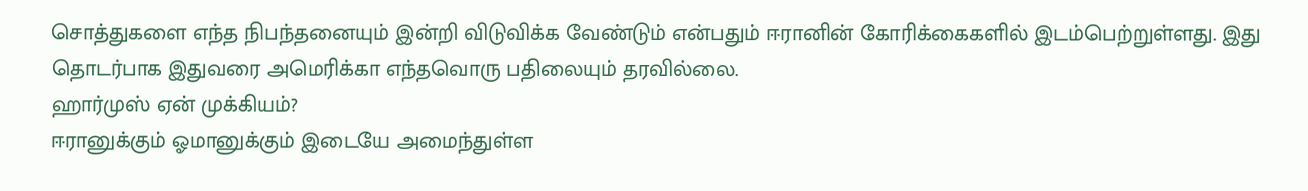சொத்துகளை எந்த நிபந்தனையும் இன்றி விடுவிக்க வேண்டும் என்பதும் ஈரானின் கோரிக்கைகளில் இடம்பெற்றுள்ளது. இது தொடர்பாக இதுவரை அமெரிக்கா எந்தவொரு பதிலையும் தரவில்லை.
ஹார்முஸ் ஏன் முக்கியம்?
ஈரானுக்கும் ஓமானுக்கும் இடையே அமைந்துள்ள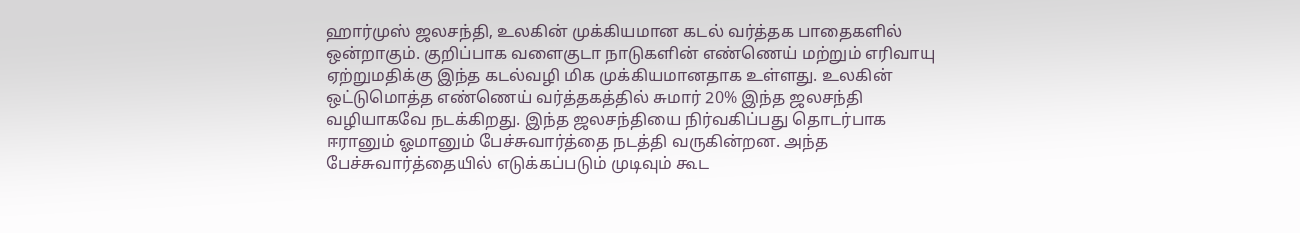ஹார்முஸ் ஜலசந்தி, உலகின் முக்கியமான கடல் வர்த்தக பாதைகளில் ஒன்றாகும். குறிப்பாக வளைகுடா நாடுகளின் எண்ணெய் மற்றும் எரிவாயு ஏற்றுமதிக்கு இந்த கடல்வழி மிக முக்கியமானதாக உள்ளது. உலகின் ஒட்டுமொத்த எண்ணெய் வர்த்தகத்தில் சுமார் 20% இந்த ஜலசந்தி வழியாகவே நடக்கிறது. இந்த ஜலசந்தியை நிர்வகிப்பது தொடர்பாக ஈரானும் ஓமானும் பேச்சுவார்த்தை நடத்தி வருகின்றன. அந்த பேச்சுவார்த்தையில் எடுக்கப்படும் முடிவும் கூட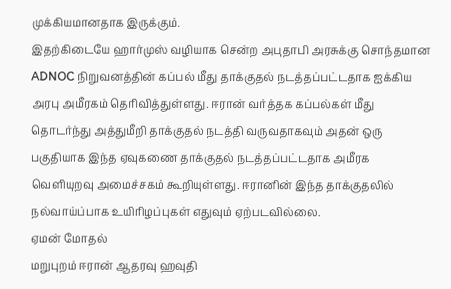முக்கியமானதாக இருக்கும்.
இதற்கிடையே ஹார்முஸ் வழியாக சென்ற அபுதாபி அரசுக்கு சொந்தமான ADNOC நிறுவனத்தின் கப்பல் மீது தாக்குதல் நடத்தப்பட்டதாக ஐக்கிய அரபு அமீரகம் தெரிவித்துள்ளது. ஈரான் வர்த்தக கப்பல்கள் மீது தொடர்ந்து அத்துமீறி தாக்குதல் நடத்தி வருவதாகவும் அதன் ஒரு பகுதியாக இந்த ஏவுகணை தாக்குதல் நடத்தப்பட்டதாக அமீரக வெளியுறவு அமைச்சகம் கூறியுள்ளது. ஈரானின் இந்த தாக்குதலில் நல்வாய்ப்பாக உயிரிழப்புகள் எதுவும் ஏற்படவில்லை.
ஏமன் மோதல்
மறுபுறம் ஈரான் ஆதரவு ஹவுதி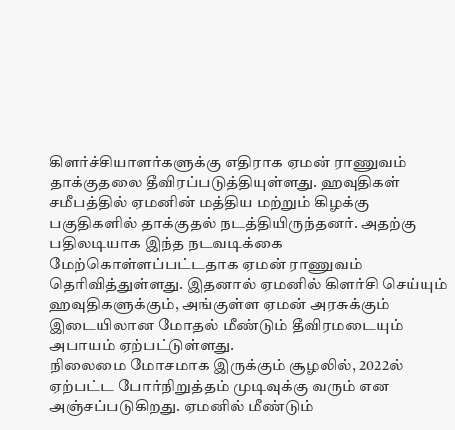கிளர்ச்சியாளர்களுக்கு எதிராக ஏமன் ராணுவம் தாக்குதலை தீவிரப்படுத்தியுள்ளது. ஹவுதிகள் சமீபத்தில் ஏமனின் மத்திய மற்றும் கிழக்கு பகுதிகளில் தாக்குதல் நடத்தியிருந்தனர். அதற்கு பதிலடியாக இந்த நடவடிக்கை மேற்கொள்ளப்பட்டதாக ஏமன் ராணுவம் தெரிவித்துள்ளது. இதனால் ஏமனில் கிளர்சி செய்யும் ஹவுதிகளுக்கும், அங்குள்ள ஏமன் அரசுக்கும் இடையிலான மோதல் மீண்டும் தீவிரமடையும் அபாயம் ஏற்பட்டுள்ளது.
நிலைமை மோசமாக இருக்கும் சூழலில், 2022ல் ஏற்பட்ட போர்நிறுத்தம் முடிவுக்கு வரும் என அஞ்சப்படுகிறது. ஏமனில் மீண்டும்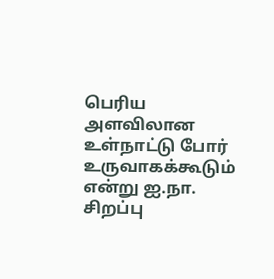பெரிய அளவிலான உள்நாட்டு போர் உருவாகக்கூடும் என்று ஐ.நா. சிறப்பு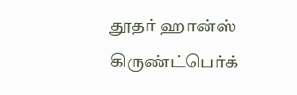தூதர் ஹான்ஸ் கிருண்ட்பெர்க்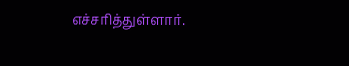எச்சரித்துள்ளார்.